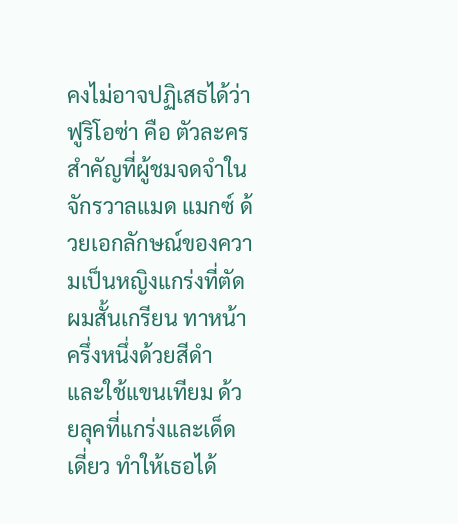คงไม่อาจปฏิเสธได้ว่า ฟูริโอซ่า คือ ตัวละครสำคัญที่ผู้ชมจดจำในจักรวาลแมด แมกซ์ ด้วยเอกลักษณ์ของความเป็นหญิงแกร่งที่ตัดผมสั้นเกรียน ทาหน้าครึ่งหนึ่งด้วยสีดำ และใช้แขนเทียม ด้วยลุคที่แกร่งและเด็ดเดี่ยว ทำให้เธอได้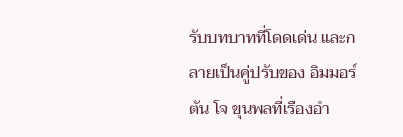รับบทบาทที่โดดเด่น และกลายเป็นคู่ปรับของ อิมมอร์ตัน โจ ขุนพลที่เรืองอำ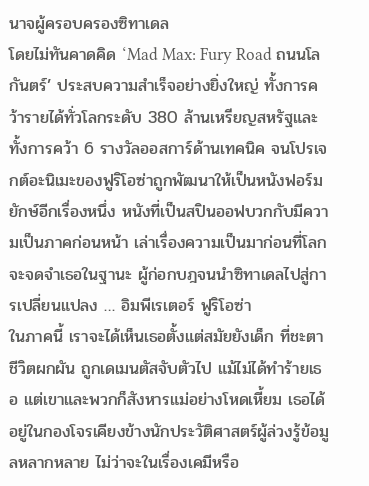นาจผู้ครอบครองซิทาเดล
โดยไม่ทันคาดคิด ‘Mad Max: Fury Road ถนนโลกันตร์’ ประสบความสำเร็จอย่างยิ่งใหญ่ ทั้งการคว้ารายได้ทั่วโลกระดับ 380 ล้านเหรียญสหรัฐและทั้งการคว้า 6 รางวัลออสการ์ด้านเทคนิค จนโปรเจกต์อะนิเมะของฟูริโอซ่าถูกพัฒนาให้เป็นหนังฟอร์มยักษ์อีกเรื่องหนึ่ง หนังที่เป็นสปินออฟบวกกับมีความเป็นภาคก่อนหน้า เล่าเรื่องความเป็นมาก่อนที่โลกจะจดจำเธอในฐานะ ผู้ก่อกบฎจนนำซิทาเดลไปสู่การเปลี่ยนแปลง … อิมพีเรเตอร์ ฟูริโอซ่า
ในภาคนี้ เราจะได้เห็นเธอตั้งแต่สมัยยังเด็ก ที่ชะตาชีวิตผกผัน ถูกเดเมนตัสจับตัวไป แม้ไม่ได้ทำร้ายเธอ แต่เขาและพวกก็สังหารแม่อย่างโหดเหี้ยม เธอได้อยู่ในกองโจรเคียงข้างนักประวัติศาสตร์ผู้ล่วงรู้ข้อมูลหลากหลาย ไม่ว่าจะในเรื่องเคมีหรือ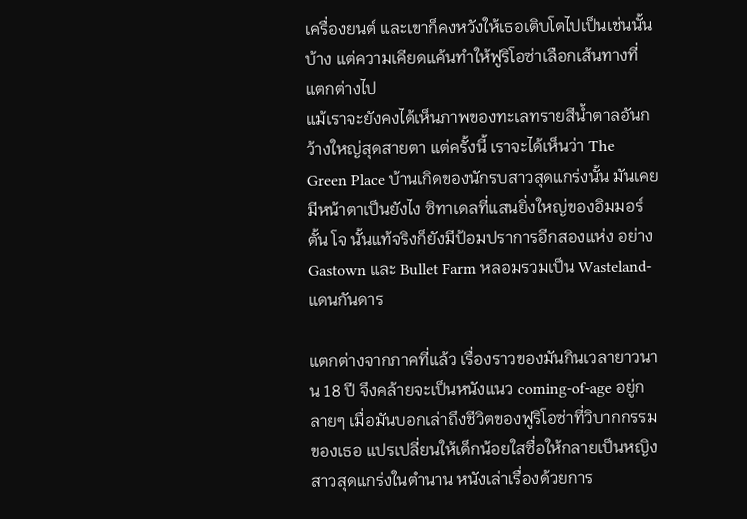เครื่องยนต์ และเขาก็คงหวังให้เธอเติบโตไปเป็นเช่นนั้นบ้าง แต่ความเคียดแค้นทำให้ฟูริโอซ่าเลือกเส้นทางที่แตกต่างไป
แม้เราจะยังคงได้เห็นภาพของทะเลทรายสีน้ำตาลอันกว้างใหญ่สุดสายตา แต่ครั้งนี้ เราจะได้เห็นว่า The Green Place บ้านเกิดของนักรบสาวสุดแกร่งนั้น มันเคยมีหน้าตาเป็นยังไง ซิทาเดลที่แสนยิ่งใหญ่ของอิมมอร์ตั้น โจ นั้นแท้จริงก็ยังมีป้อมปราการอีกสองแห่ง อย่าง Gastown และ Bullet Farm หลอมรวมเป็น Wasteland-แดนกันดาร

แตกต่างจากภาคที่แล้ว เรื่องราวของมันกินเวลายาวนาน 18 ปี จึงคล้ายจะเป็นหนังแนว coming-of-age อยู่กลายๆ เมื่อมันบอกเล่าถึงชีวิตของฟูริโอซ่าที่วิบากกรรมของเธอ แปรเปลี่ยนให้เด็กน้อยใสซื่อให้กลายเป็นหญิงสาวสุดแกร่งในตำนาน หนังเล่าเรื่องด้วยการ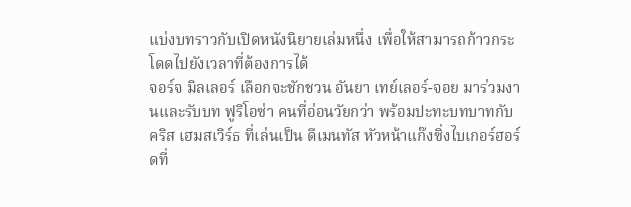แบ่งบทราวกับเปิดหนังนิยายเล่มหนึ่ง เพื่อให้สามารถก้าวกระโดดไปยังเวลาที่ต้องการได้
จอร์จ มิลเลอร์ เลือกจะชักชวน อันยา เทย์เลอร์-จอย มาร่วมงานและรับบท ฟูริโอซ่า คนที่อ่อนวัยกว่า พร้อมปะทะบทบาทกับ คริส เฮมสเวิร์ธ ที่เล่นเป็น ดีเมนทัส หัวหน้าแก๊งซิ่งไบเกอร์ฮอร์ดที่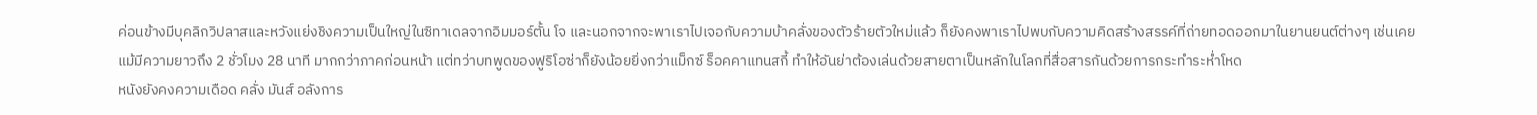ค่อนข้างมีบุคลิกวิปลาสและหวังแย่งชิงความเป็นใหญ่ในซิทาเดลจากอิมมอร์ตั้น โจ และนอกจากจะพาเราไปเจอกับความบ้าคลั่งของตัวร้ายตัวใหม่แล้ว ก็ยังคงพาเราไปพบกับความคิดสร้างสรรค์ที่ถ่ายทอดออกมาในยานยนต์ต่างๆ เช่นเคย
แม้มีความยาวถึง 2 ชั่วโมง 28 นาที มากกว่าภาคก่อนหน้า แต่ทว่าบทพูดของฟูริโอซ่าก็ยังน้อยยิ่งกว่าแม็กซ์ ร็อคคาแทนสกี้ ทำให้อันย่าต้องเล่นด้วยสายตาเป็นหลักในโลกที่สื่อสารกันด้วยการกระทำระห่ำโหด
หนังยังคงความเดือด คลั่ง มันส์ อลังการ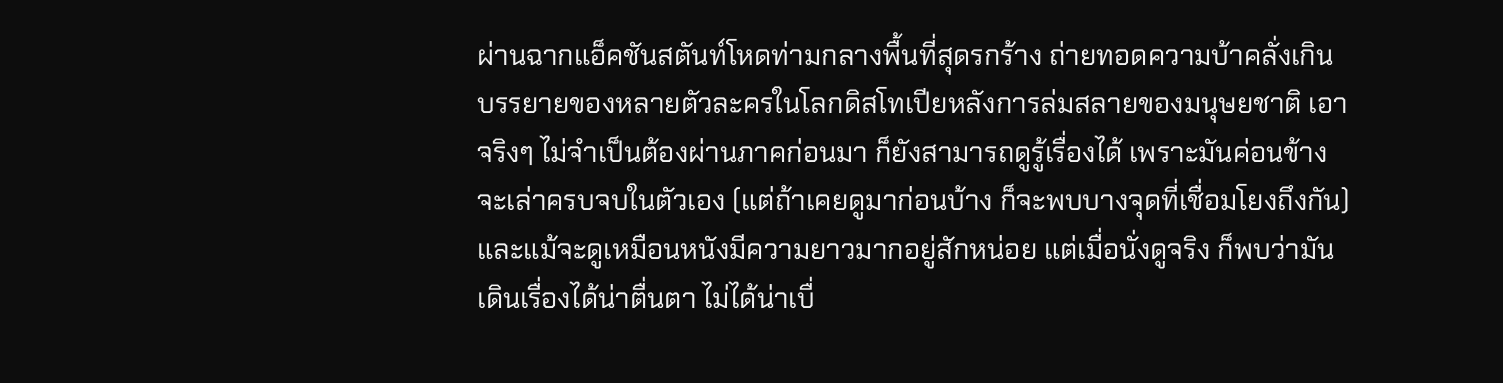ผ่านฉากแอ็คชันสตันท์โหดท่ามกลางพื้นที่สุดรกร้าง ถ่ายทอดความบ้าคลั่งเกินบรรยายของหลายตัวละครในโลกดิสโทเปียหลังการล่มสลายของมนุษยชาติ เอาจริงๆ ไม่จำเป็นต้องผ่านภาคก่อนมา ก็ยังสามารถดูรู้เรื่องได้ เพราะมันค่อนข้างจะเล่าครบจบในตัวเอง (แต่ถ้าเคยดูมาก่อนบ้าง ก็จะพบบางจุดที่เชื่อมโยงถึงกัน)
และแม้จะดูเหมือนหนังมีความยาวมากอยู่สักหน่อย แต่เมื่อนั่งดูจริง ก็พบว่ามันเดินเรื่องได้น่าตื่นตา ไม่ได้น่าเบื่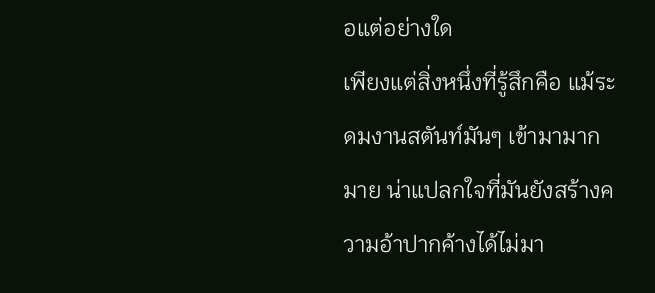อแต่อย่างใด
เพียงแต่สิ่งหนึ่งที่รู้สึกคือ แม้ระดมงานสตันท์มันๆ เข้ามามากมาย น่าแปลกใจที่มันยังสร้างความอ้าปากค้างได้ไม่มา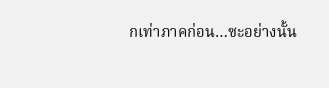กเท่าภาคก่อน…ซะอย่างนั้น